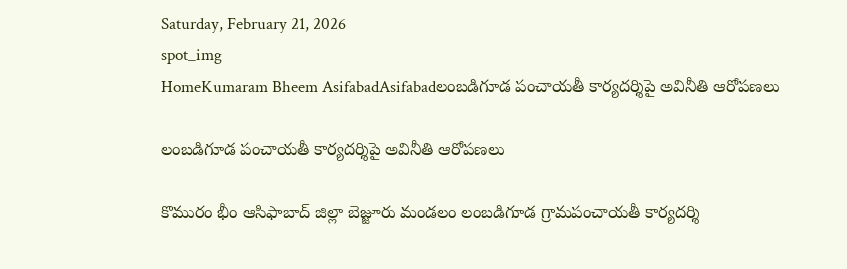Saturday, February 21, 2026
spot_img
HomeKumaram Bheem AsifabadAsifabadలంబడిగూడ పంచాయతీ కార్యదర్శిపై అవినీతి ఆరోపణలు

లంబడిగూడ పంచాయతీ కార్యదర్శిపై అవినీతి ఆరోపణలు

కొమురం భీం ఆసిఫాబాద్ జిల్లా బెజ్జూరు మండలం లంబడిగూడ గ్రామపంచాయతీ కార్యదర్శి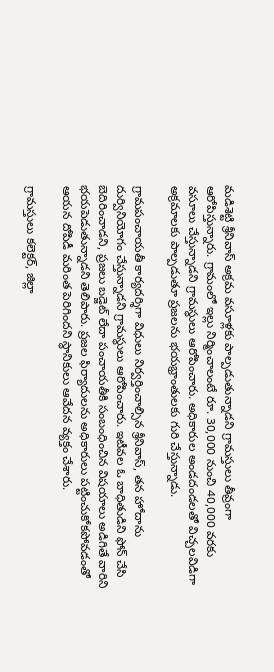మడిశెట్టి శ్రీనివాస్ అక్రమ వసూళ్లకు పాల్పడుతున్నాడని గ్రామస్తులు తీవ్రంగా ఆరోపిస్తున్నారు. గ్రామంలో ఇల్లు నిర్మించాలంటే రూ. 30,000 నుంచి 40,000 వరకు వసూలు చేస్తున్నాడని గ్రామస్థులు ఆరోపించారు. అధికారుల అండదండలతో విచ్చలవిడిగా అక్రమాలకు పాల్పడుతూ ప్రజలను భయభ్రాంతులకు గురి చేస్తున్నాడు.

గ్రామపంచాయతీ కార్యదర్శిగా విధులు నిర్వర్తించాల్సిన శ్రీనివాస్, తన హోదాను దుర్వినియోగం చేస్తున్నాడని గ్రామస్థులు ఆరోపించారు. ఇటీవల ఓ బాధితుడిని ఫోన్ చేసి బెదిరించాడని, ప్రజలు బడ్జెట్ లేదా పంచాయతీకి సంబంధించిన విషయాలు అడిగితే వారిని భయపెడుతున్నాడని తెలిపారు. ప్రజల ఫిర్యాదులను అధికారులు పట్టించుకోకపోవడంతో ఆయన దోపిడీ మరింత పెరిగిందని స్థానికులు ఆవేదన వ్యక్తం చేశారు.

గ్రామస్తులు కలెక్టర్, జిల్లా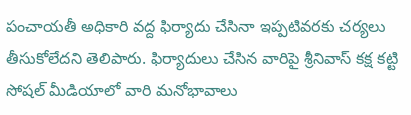పంచాయతీ అధికారి వద్ద ఫిర్యాదు చేసినా ఇప్పటివరకు చర్యలు తీసుకోలేదని తెలిపారు. ఫిర్యాదులు చేసిన వారిపై శ్రీనివాస్ కక్ష కట్టి సోషల్ మీడియాలో వారి మనోభావాలు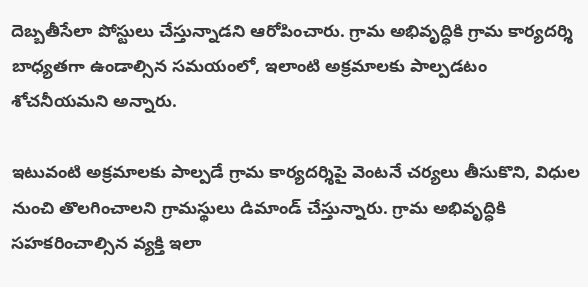దెబ్బతీసేలా పోస్టులు చేస్తున్నాడని ఆరోపించారు. గ్రామ అభివృద్ధికి గ్రామ కార్యదర్శి బాధ్యతగా ఉండాల్సిన సమయంలో, ఇలాంటి అక్రమాలకు పాల్పడటం శోచనీయమని అన్నారు.

ఇటువంటి అక్రమాలకు పాల్పడే గ్రామ కార్యదర్శిపై వెంటనే చర్యలు తీసుకొని, విధుల నుంచి తొలగించాలని గ్రామస్థులు డిమాండ్ చేస్తున్నారు. గ్రామ అభివృద్ధికి సహకరించాల్సిన వ్యక్తి ఇలా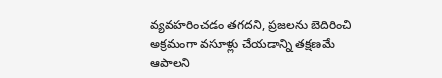వ్యవహరించడం తగదని, ప్రజలను బెదిరించి అక్రమంగా వసూళ్లు చేయడాన్ని తక్షణమే ఆపాలని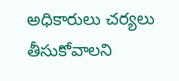అధికారులు చర్యలు తీసుకోవాలని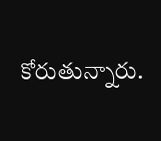కోరుతున్నారు.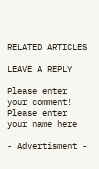RELATED ARTICLES

LEAVE A REPLY

Please enter your comment!
Please enter your name here

- Advertisment -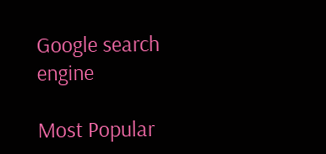Google search engine

Most Popular